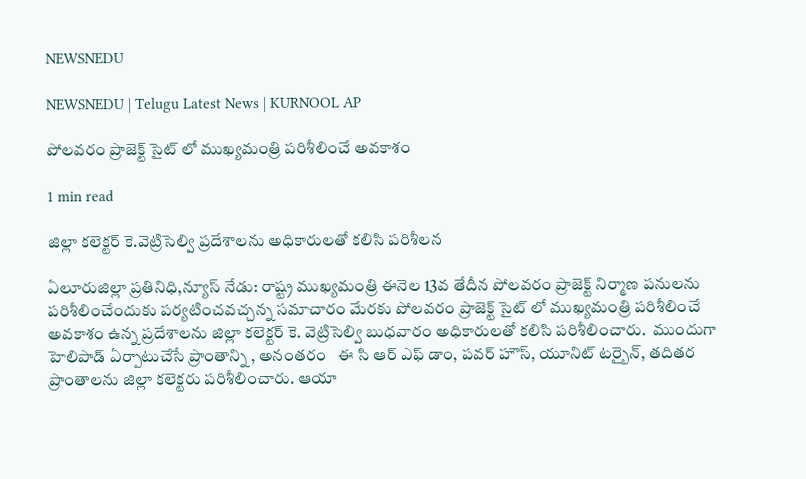NEWSNEDU

NEWSNEDU | Telugu Latest News | KURNOOL AP

పోలవరం ప్రాజెక్ట్ సైట్ లో ముఖ్యమంత్రి పరిశీలించే అవకాశం

1 min read

జిల్లా కలెక్టర్ కె.వెట్రిసెల్వి ప్రదేశాలను అధికారులతో కలిసి పరిశీలన

ఏలూరుజిల్లా ప్రతినిధి,న్యూస్ నేడు: రాష్ట్ర ముఖ్యమంత్రి ఈనెల 13వ తేదీన పోలవరం ప్రాజెక్ట్ నిర్మాణ పనులను పరిశీలించేందుకు పర్యటించవచ్చన్న సమాచారం మేరకు పోలవరం ప్రాజెక్ట్ సైట్ లో ముఖ్యమంత్రి పరిశీలించే అవకాశం ఉన్న ప్రదేశాలను జిల్లా కలెక్టర్ కె. వెట్రిసెల్వి బుధవారం అధికారులతో కలిసి పరిశీలించారు.  ముందుగా హెలిపాడ్ ఏర్పాటుచేసే ప్రాంతాన్ని , అనంతరం   ఈ సి ఆర్ ఎఫ్ డాం, పవర్ హౌస్, యూనిట్ టర్బైన్, తదితర ప్రాంతాలను జిల్లా కలెక్టరు పరిశీలించారు. ఆయా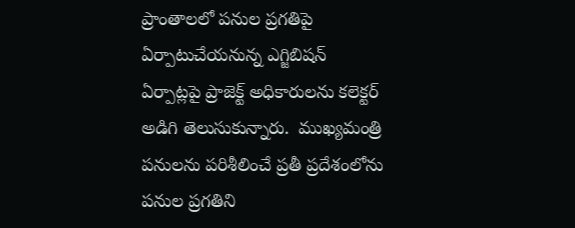ప్రాంతాలలో పనుల ప్రగతిపై ఏర్పాటుచేయనున్న ఎగ్జిబిషన్ ఏర్పాట్లపై ప్రాజెక్ట్ అధికారులను కలెక్టర్ అడిగి తెలుసుకున్నారు.  ముఖ్యమంత్రి పనులను పరిశీలించే ప్రతీ ప్రదేశంలోను పనుల ప్రగతిని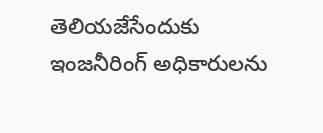తెలియజేసేందుకు ఇంజనీరింగ్ అధికారులను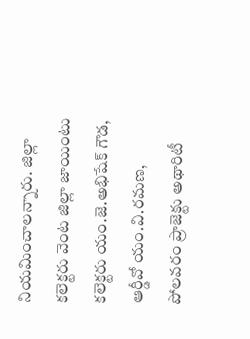నియమించాలన్నారు. జిల్లా కలెక్టరు వెంట జిల్లా జాయింటు కలెక్టరు యం.జె.అభిషేక్ గౌడ, ఆర్డీవో యం.వి.రమణ, పోలవరం ప్రాజెక్టు అథారిటీ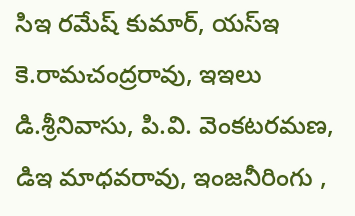సిఇ రమేష్ కుమార్, యస్ఇ కె.రామచంద్రరావు, ఇఇలు డి.శ్రీనివాసు, పి.వి. వెంకటరమణ, డిఇ మాధవరావు, ఇంజనీరింగు ,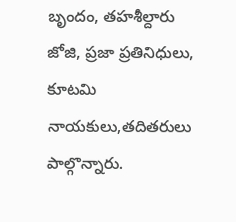బృందం, తహశీల్దారు జోజి, ప్రజా ప్రతినిధులు, కూటమి నాయకులు,తదితరులు పాల్గొన్నారు.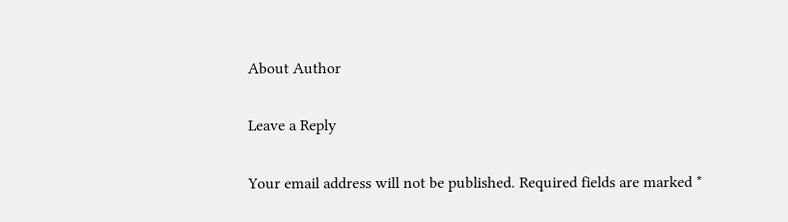About Author

Leave a Reply

Your email address will not be published. Required fields are marked *